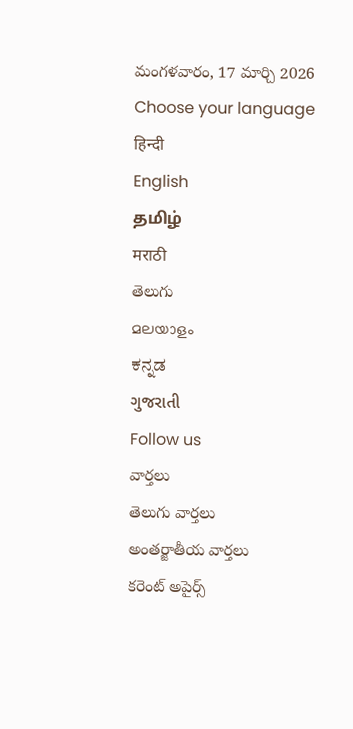మంగళవారం, 17 మార్చి 2026
Choose your language
हिन्दी
English
தமிழ்
मराठी
తెలుగు
മലയാളം
ಕನ್ನಡ
ગુજરાતી
Follow us
వార్తలు
తెలుగు వార్తలు
అంతర్జాతీయ వార్తలు
కరెంట్ అపైర్స్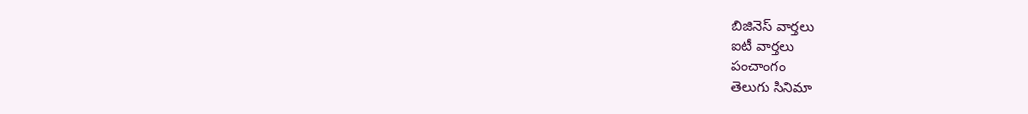బిజినెస్ వార్తలు
ఐటీ వార్తలు
పంచాంగం
తెలుగు సినిమా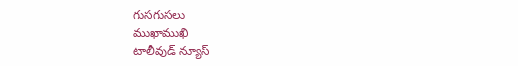గుసగుసలు
ముఖాముఖి
టాలీవుడ్ న్యూస్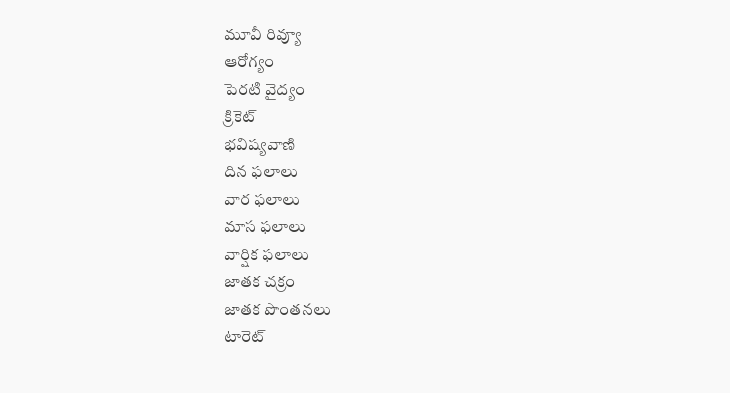మూవీ రివ్యూ
ఆరోగ్యం
పెరటి వైద్యం
క్రికెట్
భవిష్యవాణి
దిన ఫలాలు
వార ఫలాలు
మాస ఫలాలు
వార్షిక ఫలాలు
జాతక చక్రం
జాతక పొంతనలు
టారెట్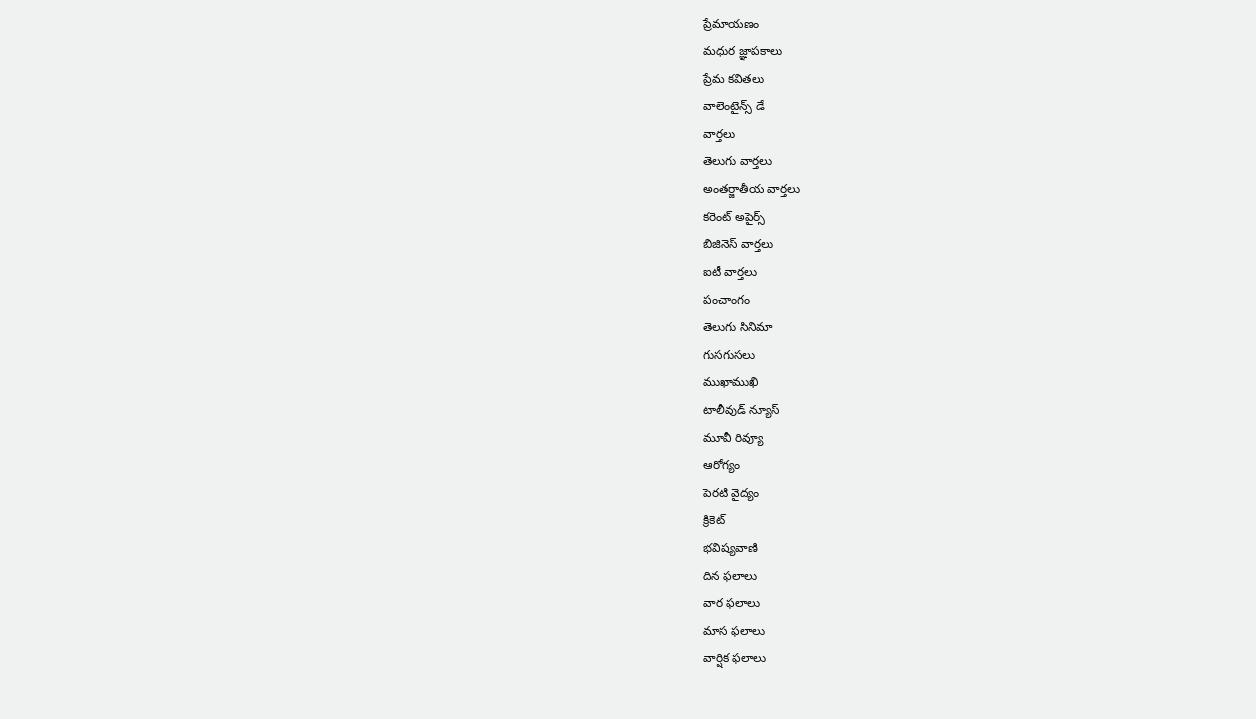ప్రేమాయణం
మధుర జ్ఞాపకాలు
ప్రేమ కవితలు
వాలెంటైన్స్ డే
వార్తలు
తెలుగు వార్తలు
అంతర్జాతీయ వార్తలు
కరెంట్ అపైర్స్
బిజినెస్ వార్తలు
ఐటీ వార్తలు
పంచాంగం
తెలుగు సినిమా
గుసగుసలు
ముఖాముఖి
టాలీవుడ్ న్యూస్
మూవీ రివ్యూ
ఆరోగ్యం
పెరటి వైద్యం
క్రికెట్
భవిష్యవాణి
దిన ఫలాలు
వార ఫలాలు
మాస ఫలాలు
వార్షిక ఫలాలు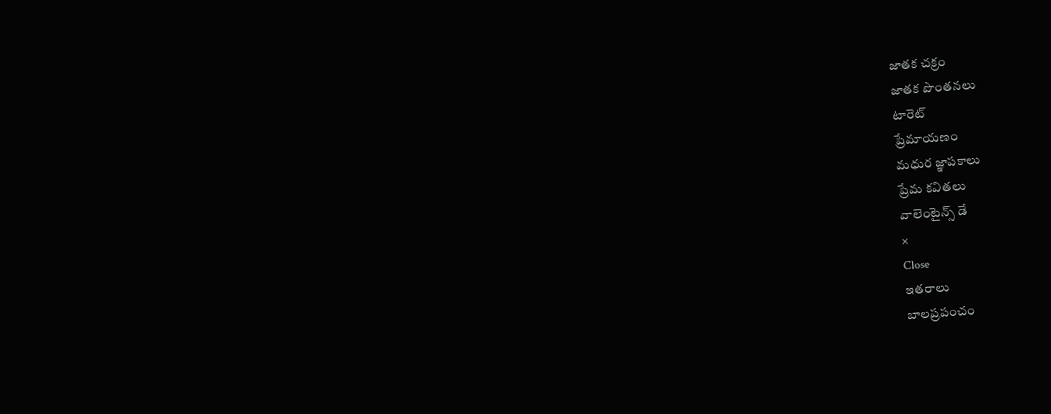జాతక చక్రం
జాతక పొంతనలు
టారెట్
ప్రేమాయణం
మధుర జ్ఞాపకాలు
ప్రేమ కవితలు
వాలెంటైన్స్ డే
×
Close
ఇతరాలు
బాలప్రపంచం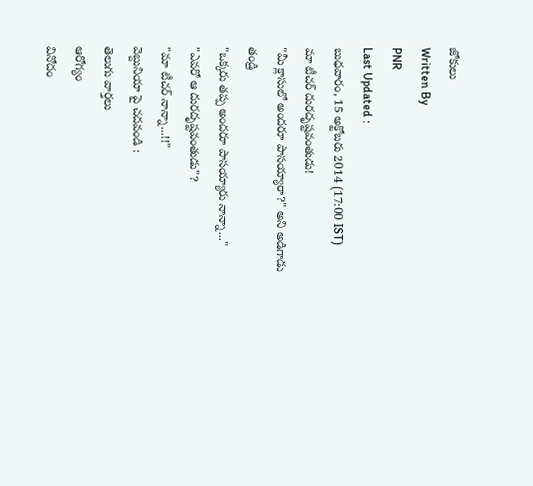జోకులు
Written By
PNR
Last Updated :
బుధవారం, 15 అక్టోబరు 2014 (17:00 IST)
మా టీచర్ దురదృష్టవంతుడు!
"మీ క్లాసులో అందరూ పాసయ్యారా?" అని అడిగాడు తండ్రి
"ఒక్కరు తప్ప అందరూ పాసయ్యారు నాన్నా..."
"ఎవరో ఆ దురదృష్టవంతుడు"?
"మా టీచర్ నాన్నా...!!"
వెబ్దునియా పై చదవండి :
తెలుగు వార్తలు
ఆరోగ్యం
వినోదం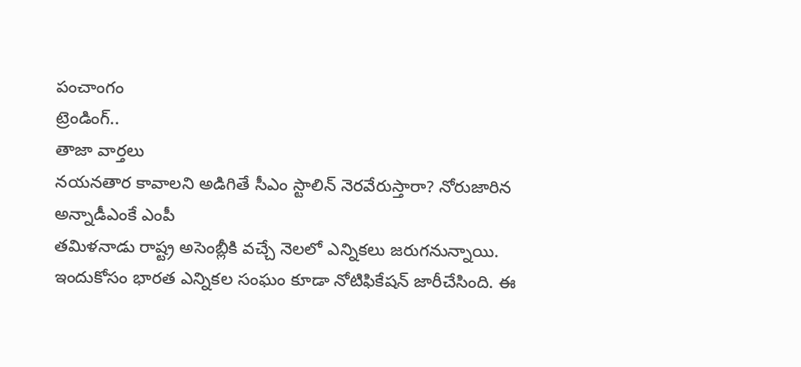పంచాంగం
ట్రెండింగ్..
తాజా వార్తలు
నయనతార కావాలని అడిగితే సీఎం స్టాలిన్ నెరవేరుస్తారా? నోరుజారిన అన్నాడీఎంకే ఎంపీ
తమిళనాడు రాష్ట్ర అసెంబ్లీకి వచ్చే నెలలో ఎన్నికలు జరుగనున్నాయి. ఇందుకోసం భారత ఎన్నికల సంఘం కూడా నోటిఫికేషన్ జారీచేసింది. ఈ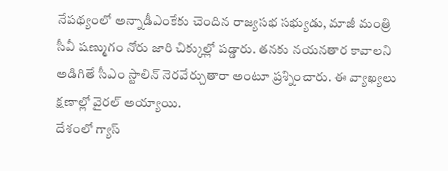నేపథ్యంలో అన్నాడీఎంకేకు చెందిన రాజ్యసభ సభ్యుడు, మాజీ మంత్రి సీవీ షణ్ముగం నోరు జారి చిక్కుల్లో పడ్డారు. తనకు నయనతార కావాలని అడిగితే సీఎం స్టాలిన్ నెరవేర్చుతారా అంటూ ప్రశ్నించారు. ఈ వ్యాఖ్యలు క్షణాల్లో వైరల్ అయ్యాయి.
దేశంలో గ్యాస్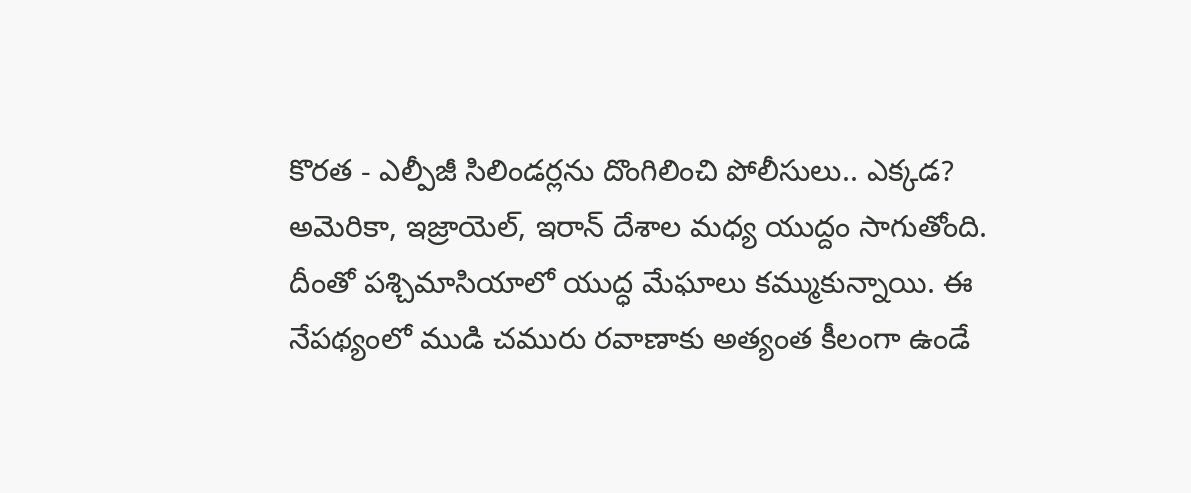కొరత - ఎల్పీజీ సిలిండర్లను దొంగిలించి పోలీసులు.. ఎక్కడ?
అమెరికా, ఇజ్రాయెల్, ఇరాన్ దేశాల మధ్య యుద్దం సాగుతోంది. దీంతో పశ్చిమాసియాలో యుద్ధ మేఘాలు కమ్ముకున్నాయి. ఈ నేపథ్యంలో ముడి చమురు రవాణాకు అత్యంత కీలంగా ఉండే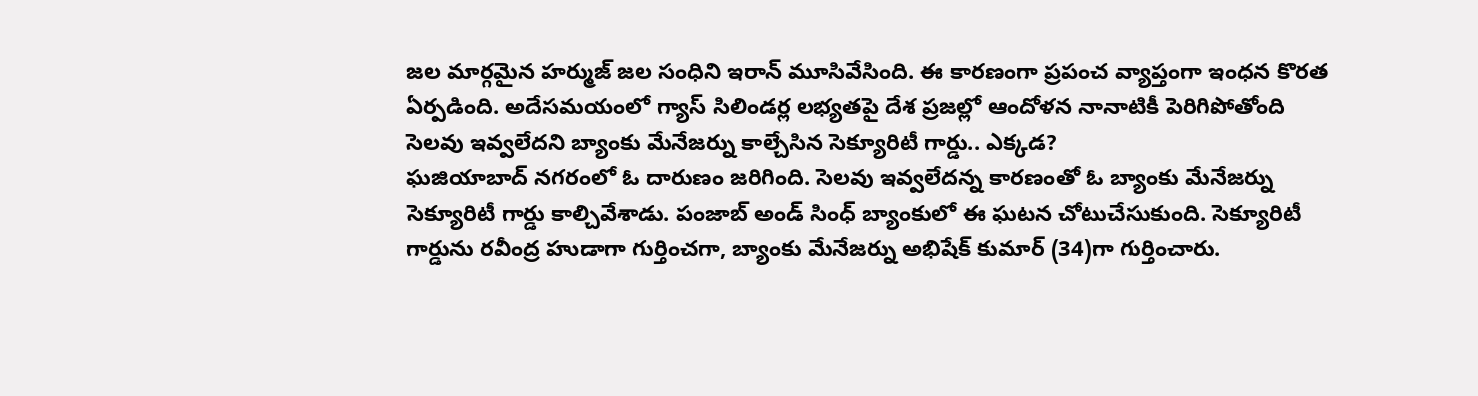జల మార్గమైన హర్ముజ్ జల సంధిని ఇరాన్ మూసివేసింది. ఈ కారణంగా ప్రపంచ వ్యాప్తంగా ఇంధన కొరత ఏర్పడింది. అదేసమయంలో గ్యాస్ సిలిండర్ల లభ్యతపై దేశ ప్రజల్లో ఆందోళన నానాటికీ పెరిగిపోతోంది
సెలవు ఇవ్వలేదని బ్యాంకు మేనేజర్ను కాల్చేసిన సెక్యూరిటీ గార్డు.. ఎక్కడ?
ఘజియాబాద్ నగరంలో ఓ దారుణం జరిగింది. సెలవు ఇవ్వలేదన్న కారణంతో ఓ బ్యాంకు మేనేజర్ను సెక్యూరిటీ గార్డు కాల్చివేశాడు. పంజాబ్ అండ్ సింధ్ బ్యాంకులో ఈ ఘటన చోటుచేసుకుంది. సెక్యూరిటీ గార్డును రవీంద్ర హుడాగా గుర్తించగా, బ్యాంకు మేనేజర్ను అభిషేక్ కుమార్ (34)గా గుర్తించారు.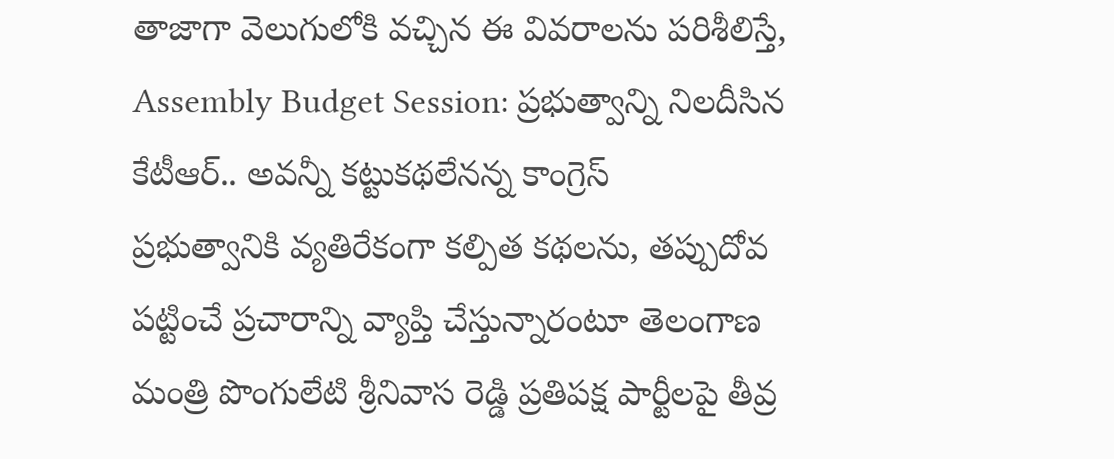తాజాగా వెలుగులోకి వచ్చిన ఈ వివరాలను పరిశీలిస్తే,
Assembly Budget Session: ప్రభుత్వాన్ని నిలదీసిన కేటీఆర్.. అవన్నీ కట్టుకథలేనన్న కాంగ్రెస్
ప్రభుత్వానికి వ్యతిరేకంగా కల్పిత కథలను, తప్పుదోవ పట్టించే ప్రచారాన్ని వ్యాప్తి చేస్తున్నారంటూ తెలంగాణ మంత్రి పొంగులేటి శ్రీనివాస రెడ్డి ప్రతిపక్ష పార్టీలపై తీవ్ర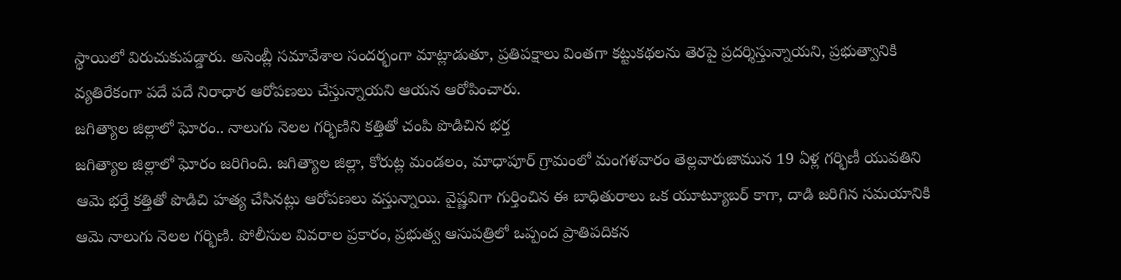స్థాయిలో విరుచుకుపడ్డారు. అసెంబ్లీ సమావేశాల సందర్భంగా మాట్లాడుతూ, ప్రతిపక్షాలు వింతగా కట్టుకథలను తెరపై ప్రదర్శిస్తున్నాయని, ప్రభుత్వానికి వ్యతిరేకంగా పదే పదే నిరాధార ఆరోపణలు చేస్తున్నాయని ఆయన ఆరోపించారు.
జగిత్యాల జిల్లాలో ఘోరం.. నాలుగు నెలల గర్భిణిని కత్తితో చంపి పొడిచిన భర్త
జగిత్యాల జిల్లాలో ఘోరం జరిగింది. జగిత్యాల జిల్లా, కోరుట్ల మండలం, మాధాపూర్ గ్రామంలో మంగళవారం తెల్లవారుజామున 19 ఏళ్ల గర్భిణీ యువతిని ఆమె భర్తే కత్తితో పొడిచి హత్య చేసినట్లు ఆరోపణలు వస్తున్నాయి. వైష్ణవిగా గుర్తించిన ఈ బాధితురాలు ఒక యూట్యూబర్ కాగా, దాడి జరిగిన సమయానికి ఆమె నాలుగు నెలల గర్భిణి. పోలీసుల వివరాల ప్రకారం, ప్రభుత్వ ఆసుపత్రిలో ఒప్పంద ప్రాతిపదికన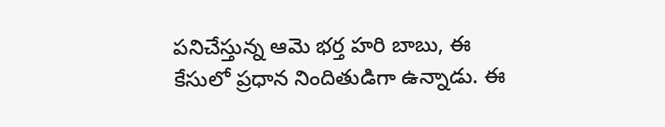పనిచేస్తున్న ఆమె భర్త హరి బాబు, ఈ కేసులో ప్రధాన నిందితుడిగా ఉన్నాడు. ఈ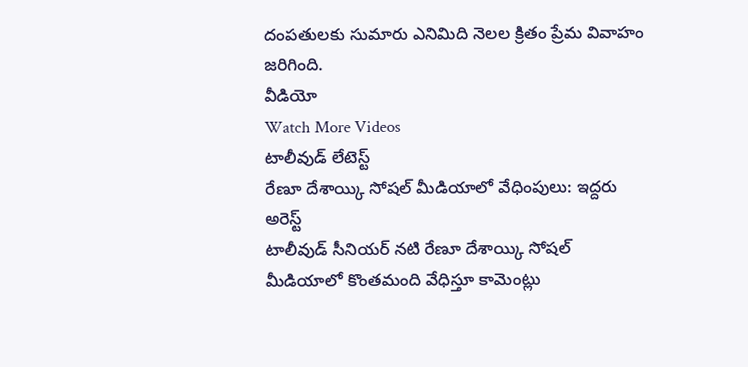దంపతులకు సుమారు ఎనిమిది నెలల క్రితం ప్రేమ వివాహం జరిగింది.
వీడియో
Watch More Videos
టాలీవుడ్ లేటెస్ట్
రేణూ దేశాయ్కి సోషల్ మీడియాలో వేధింపులు: ఇద్దరు అరెస్ట్
టాలీవుడ్ సీనియర్ నటి రేణూ దేశాయ్కి సోషల్ మీడియాలో కొంతమంది వేధిస్తూ కామెంట్లు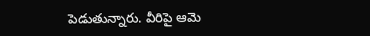పెడుతున్నారు. వీరిపై ఆమె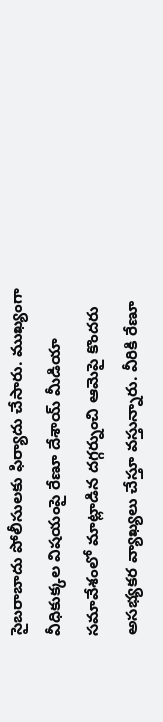సైబరాబాదు పోలీసులకు ఫిర్యాదు చేసారు. ముఖ్యంగా వీధికుక్కల విషయంపై రేణూ దేశాయ్ మీడియా సమావేశంలో మాట్లాడిన దగ్గర్నుంచి ఆమెపై కొందరు అసభ్యకర వ్యాఖ్యలు చేస్తూ వస్తున్నారు. వీరికి రేణూ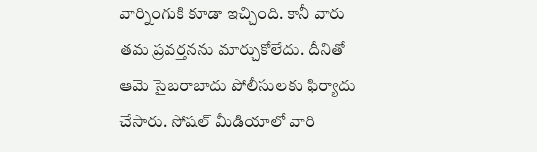వార్నింగుకి కూడా ఇచ్చింది. కానీ వారు తమ ప్రవర్తనను మార్చుకోలేదు. దీనితో ఆమె సైబరాబాదు పోలీసులకు ఫిర్యాదు చేసారు. సోషల్ మీడియాలో వారి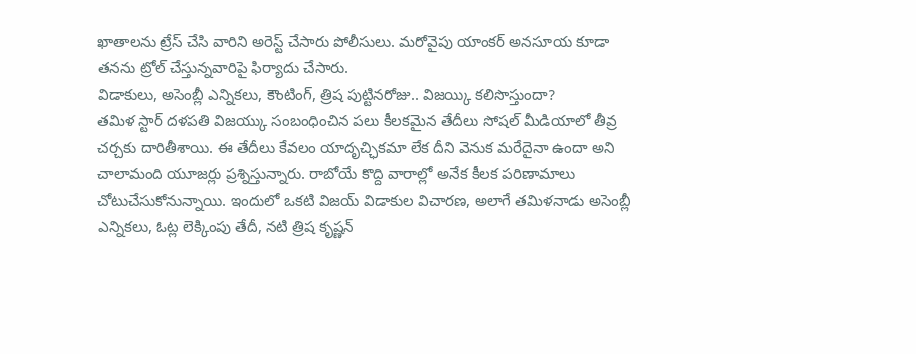ఖాతాలను ట్రేస్ చేసి వారిని అరెస్ట్ చేసారు పోలీసులు. మరోవైపు యాంకర్ అనసూయ కూడా తనను ట్రోల్ చేస్తున్నవారిపై ఫిర్యాదు చేసారు.
విడాకులు, అసెంబ్లీ ఎన్నికలు, కౌంటింగ్, త్రిష పుట్టినరోజు.. విజయ్కి కలిసొస్తుందా?
తమిళ స్టార్ దళపతి విజయ్కు సంబంధించిన పలు కీలకమైన తేదీలు సోషల్ మీడియాలో తీవ్ర చర్చకు దారితీశాయి. ఈ తేదీలు కేవలం యాదృచ్ఛికమా లేక దీని వెనుక మరేదైనా ఉందా అని చాలామంది యూజర్లు ప్రశ్నిస్తున్నారు. రాబోయే కొద్ది వారాల్లో అనేక కీలక పరిణామాలు చోటుచేసుకోనున్నాయి. ఇందులో ఒకటి విజయ్ విడాకుల విచారణ, అలాగే తమిళనాడు అసెంబ్లీ ఎన్నికలు, ఓట్ల లెక్కింపు తేదీ, నటి త్రిష కృష్ణన్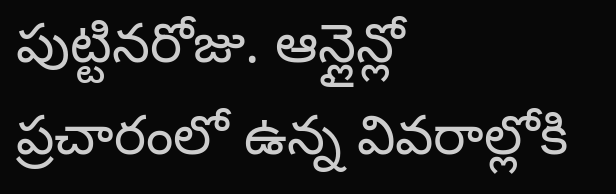పుట్టినరోజు. ఆన్లైన్లో ప్రచారంలో ఉన్న వివరాల్లోకి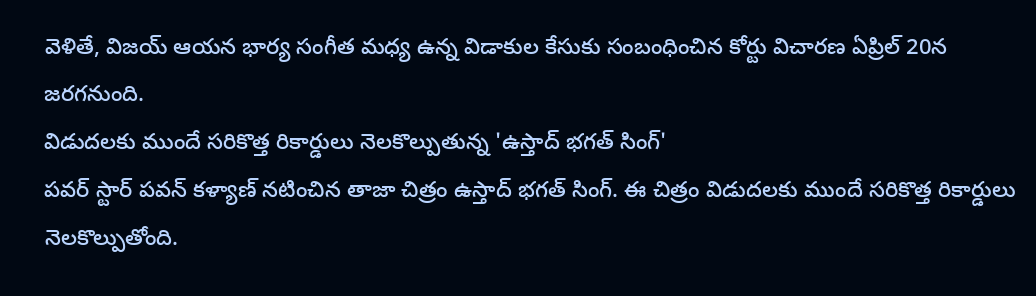వెళితే, విజయ్ ఆయన భార్య సంగీత మధ్య ఉన్న విడాకుల కేసుకు సంబంధించిన కోర్టు విచారణ ఏప్రిల్ 20న జరగనుంది.
విడుదలకు ముందే సరికొత్త రికార్డులు నెలకొల్పుతున్న 'ఉస్తాద్ భగత్ సింగ్'
పవర్ స్టార్ పవన్ కళ్యాణ్ నటించిన తాజా చిత్రం ఉస్తాద్ భగత్ సింగ్. ఈ చిత్రం విడుదలకు ముందే సరికొత్త రికార్డులు నెలకొల్పుతోంది.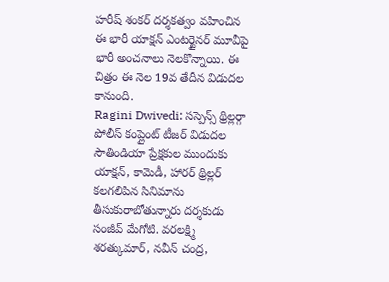హరీష్ శంకర్ దర్శకత్వం వహించిన ఈ భారీ యాక్షన్ ఎంటర్టైనర్ మూవీపై భారీ అంచనాలు నెలకొన్నాయి. ఈ చిత్రం ఈ నెల 19వ తేదీన విడుదల కానుంది.
Ragini Dwivedi: సస్పెన్స్ థ్రిల్లర్గా పోలీస్ కంప్లైంట్ టీజర్ విడుదల
సౌతిండియా ప్రేక్షకుల ముందుకు యాక్షన్, కామెడీ, హారర్ థ్రిల్లర్ కలగలిపిన సినిమాను తీసుకురాబోతున్నారు దర్శకుడు సంజీవ్ మేగోటి. వరలక్ష్మి శరత్కుమార్, నవీన్ చంద్ర,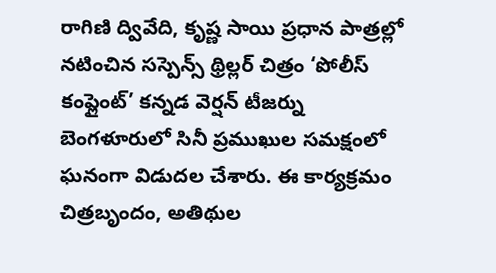రాగిణి ద్వివేది, కృష్ణ సాయి ప్రధాన పాత్రల్లో నటించిన సస్పెన్స్ థ్రిల్లర్ చిత్రం ‘పోలీస్ కంప్లైంట్’ కన్నడ వెర్షన్ టీజర్ను బెంగళూరులో సినీ ప్రముఖుల సమక్షంలో ఘనంగా విడుదల చేశారు. ఈ కార్యక్రమం చిత్రబృందం, అతిథుల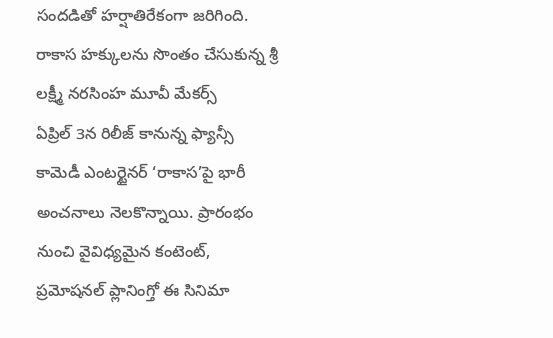సందడితో హర్షాతిరేకంగా జరిగింది.
రాకాస హక్కులను సొంతం చేసుకున్న శ్రీ లక్ష్మీ నరసింహ మూవీ మేకర్స్
ఏప్రిల్ 3న రిలీజ్ కానున్న ఫ్యాన్సీ కామెడీ ఎంటర్టైనర్ ‘రాకాస’పై భారీ అంచనాలు నెలకొన్నాయి. ప్రారంభం నుంచి వైవిధ్యమైన కంటెంట్, ప్రమోషనల్ ప్లానింగ్తో ఈ సినిమా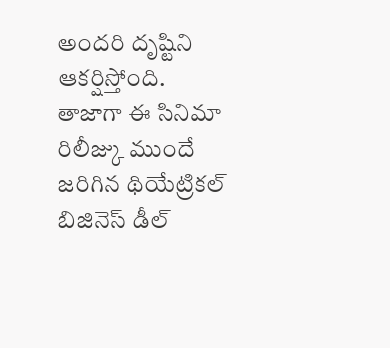అందరి దృష్టిని ఆకర్షిస్తోంది. తాజాగా ఈ సినిమా రిలీజ్కు ముందే జరిగిన థియేట్రికల్ బిజినెస్ డీల్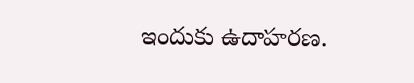ఇందుకు ఉదాహరణ.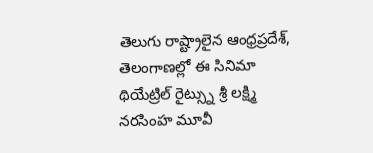తెలుగు రాష్ట్రాలైన ఆంధ్రప్రదేశ్, తెలంగాణల్లో ఈ సినిమా థియేట్రిల్ రైట్స్ను శ్రీ లక్ష్మి నరసింహ మూవీ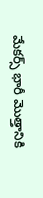మేకర్స్ భారీ మొత్తానికి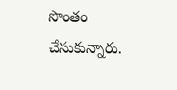సొంతం చేసుకున్నారు.